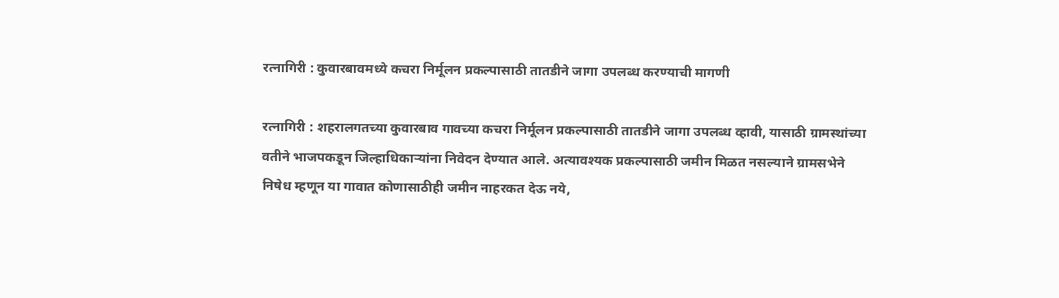रत्नागिरी : कुवारबावमध्ये कचरा निर्मूलन प्रकल्पासाठी तातडीने जागा उपलब्ध करण्याची मागणी

रत्नागिरी : शहरालगतच्या कुवारबाव गावच्या कचरा निर्मूलन प्रकल्पासाठी तातडीने जागा उपलब्ध व्हावी, यासाठी ग्रामस्थांच्या वतीने भाजपकडून जिल्हाधिकाऱ्यांना निवेदन देण्यात आले. अत्यावश्यक प्रकल्पासाठी जमीन मिळत नसल्याने ग्रामसभेने निषेध म्हणून या गावात कोणासाठीही जमीन नाहरकत देऊ नये,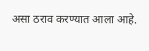असा ठराव करण्यात आला आहे.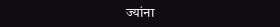ज्यांना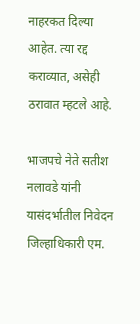नाहरकत दिल्या आहेत. त्या रद्द कराव्यात, असेही ठरावात म्हटले आहे.

भाजपचे नेते सतीश नलावडे यांनी यासंदर्भातील निवेदन जिल्हाधिकारी एम.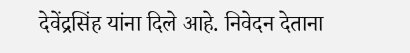देवेंद्रसिंह यांना दिले आहे. निवेदन देताना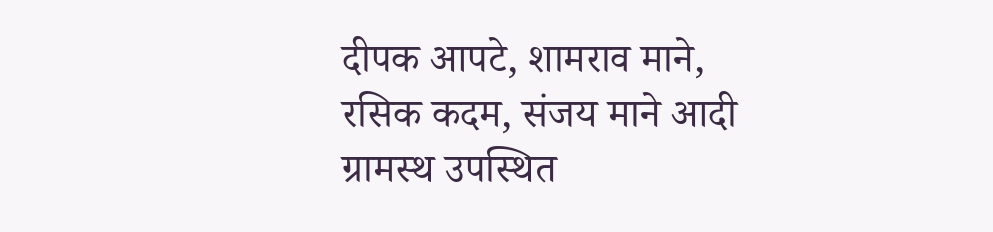दीपक आपटे, शामराव माने, रसिक कदम, संजय माने आदी ग्रामस्थ उपस्थित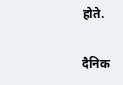होते.

दैनिक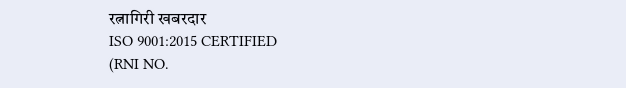रत्नागिरी खबरदार
ISO 9001:2015 CERTIFIED
(RNI NO.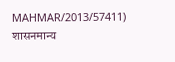MAHMAR/2013/57411)
शासनमान्य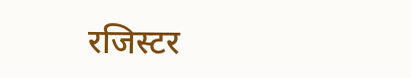रजिस्टर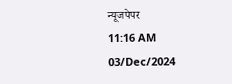न्यूजपेपर
11:16 AM 03/Dec/2024